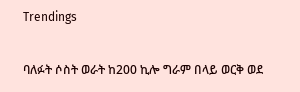Trendings

ባለፉት ሶስት ወራት ከ200 ኪሎ ግራም በላይ ወርቅ ወደ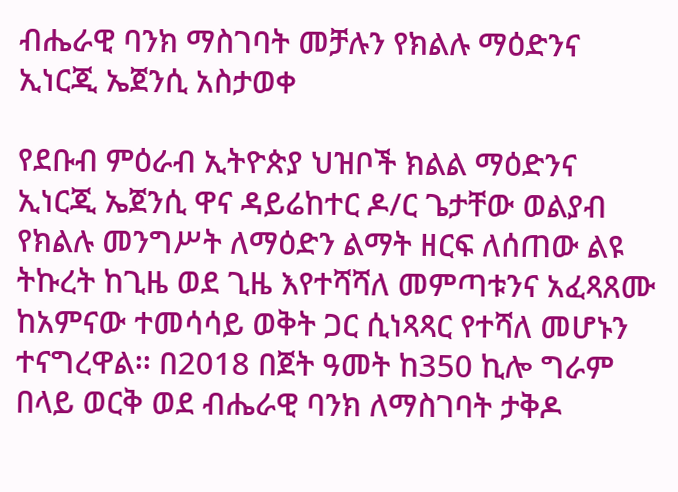ብሔራዊ ባንክ ማስገባት መቻሉን የክልሉ ማዕድንና ኢነርጂ ኤጀንሲ አስታወቀ

የደቡብ ምዕራብ ኢትዮጵያ ህዝቦች ክልል ማዕድንና ኢነርጂ ኤጀንሲ ዋና ዳይሬከተር ዶ/ር ጌታቸው ወልያብ የክልሉ መንግሥት ለማዕድን ልማት ዘርፍ ለሰጠው ልዩ ትኩረት ከጊዜ ወደ ጊዜ እየተሻሻለ መምጣቱንና አፈጻጸሙ ከአምናው ተመሳሳይ ወቅት ጋር ሲነጻጻር የተሻለ መሆኑን ተናግረዋል፡፡ በ2018 በጀት ዓመት ከ350 ኪሎ ግራም በላይ ወርቅ ወደ ብሔራዊ ባንክ ለማስገባት ታቅዶ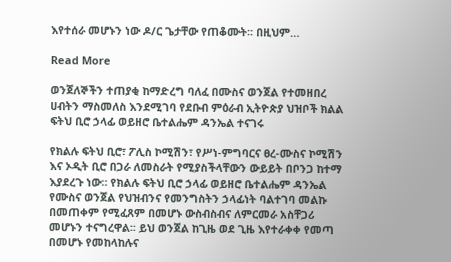እየተሰራ መሆኑን ነው ዶ/ር ጌታቸው የጠቆሙት፡፡ በዚህም…

Read More

ወንጀለኞችን ተጠያቂ ከማድረግ ባለፈ በሙስና ወንጀል የተመዘበረ ሀብትን ማስመለስ እንደሚገባ የደቡብ ምዕራብ ኢትዮጵያ ህዝቦች ክልል ፍትህ ቢሮ ኃላፊ ወይዘሮ ቤተልሔም ዳንኤል ተናገሩ

የክልሉ ፍትህ ቢሮ፣ ፖሊስ ኮሚሽን፣ የሥነ-ምግባርና ፀረ-ሙስና ኮሚሽን እና ኦዲት ቢሮ በጋራ ለመስራት የሚያስችላቸውን ውይይት በቦንጋ ከተማ እያደረጉ ነው። የክልሉ ፍትህ ቢሮ ኃላፊ ወይዘሮ ቤተልሔም ዳንኤል የሙስና ወንጀል የህዝብንና የመንግስትን ኃላፊነት ባልተገባ መልኩ በመጠቀም የሚፈጸም በመሆኑ ውስብስብና ለምርመራ አስቸጋሪ መሆኑን ተናግረዋል፡፡ ይህ ወንጀል ከጊዜ ወደ ጊዜ እየተራቀቀ የመጣ በመሆኑ የመከላከሉና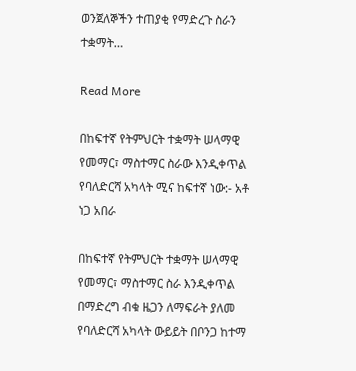ወንጀለኞችን ተጠያቂ የማድረጉ ስራን ተቋማት…

Read More

በከፍተኛ የትምህርት ተቋማት ሠላማዊ የመማር፣ ማስተማር ስራው እንዲቀጥል የባለድርሻ አካላት ሚና ከፍተኛ ነው:- አቶ ነጋ አበራ

በከፍተኛ የትምህርት ተቋማት ሠላማዊ የመማር፣ ማስተማር ስራ እንዲቀጥል በማድረግ ብቁ ዜጋን ለማፍራት ያለመ የባለድርሻ አካላት ውይይት በቦንጋ ከተማ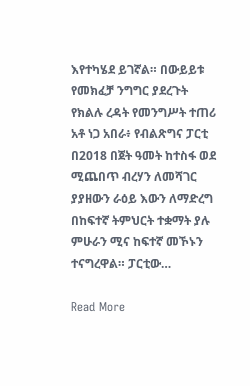እየተካሄደ ይገኛል። በውይይቱ የመክፈቻ ንግግር ያደረጉት የክልሉ ረዳት የመንግሥት ተጠሪ አቶ ነጋ አበራ፥ የብልጽግና ፓርቲ በ2018 በጀት ዓመት ከተስፋ ወደ ሚጨበጥ ብረሃን ለመሻገር ያያዘውን ራዕይ እውን ለማድረግ በከፍተኛ ትምህርት ተቋማት ያሉ ምሁራን ሚና ከፍተኛ መኾኑን ተናግረዋል። ፓርቲው…

Read More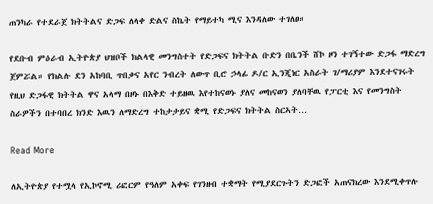ጠንካራ የተደራጀ ክትትልና ድጋፍ ለላቀ ድልና ስኬት የማይተካ ሚና እንዳለው ተገለፀ።

የደቡብ ምዕራብ ኢትዮጵያ ህዝቦች ክልላዊ መንግስተት የድጋፍና ክትትል ቡድን በቤንች ሸኮ ዞን ተገኝተው ድጋፋ ማድረግ ጀምሯል። የክልሉ ደን አከባቢ ጥበቃና አየር ንብረት ለውጥ ቢሮ ኃላፊ ዶ/ር ኢንጂነር አስራት ገ/ማሪያም እንደተናገሩት የዚህ ድጋፋዊ ክትትል ዋና አላማ በዞኑ በእቅድ ተይዘዉ እየተከናወኑ ያለና መከናወን ያለባቸዉ የፓርቲ እና የመንግስት ስራዎችን በተባበረ ክንድ እዉን ለማድረግ ተከታታይና ቋሚ የድጋፍና ክትትል ስርኣት…

Read More

ለኢትዮጵያ የተሟላ የኢኮኖሚ ሪፎርም የዓለም አቀፍ የገንዘብ ተቋማት የሚያደርጉትን ድጋፎች አጠናክረው እንደሚቀጥሉ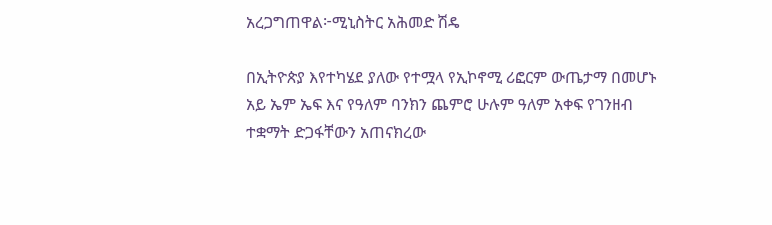አረጋግጠዋል፦ሚኒስትር አሕመድ ሽዴ

በኢትዮጵያ እየተካሄደ ያለው የተሟላ የኢኮኖሚ ሪፎርም ውጤታማ በመሆኑ አይ ኤም ኤፍ እና የዓለም ባንክን ጨምሮ ሁሉም ዓለም አቀፍ የገንዘብ ተቋማት ድጋፋቸውን አጠናክረው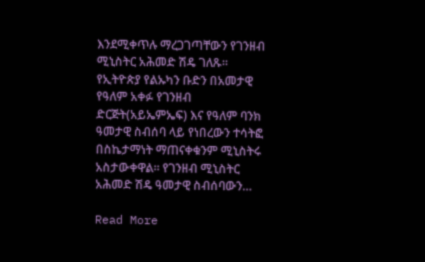እንደሚቀጥሉ ማረጋገጣቸውን የገንዘብ ሚኒስትር አሕመድ ሽዴ ገለጹ። የኢትዮጵያ የልኡካን ቡድን በአመታዊ የዓለም አቀፉ የገንዘብ ድርጅት(አይኤምኤፍ) እና የዓለም ባንክ ዓመታዊ ስብሰባ ላይ የነበረውን ተሳትፎ በስኬታማነት ማጠናቀቁንም ሚኒስትሩ አስታውቀዋል። የገንዘብ ሚኒስትር አሕመድ ሽዴ ዓመታዊ ስብሰባውን…

Read More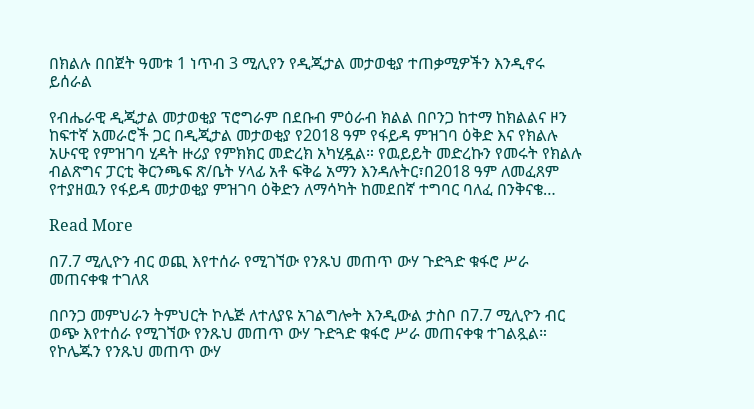በክልሉ በበጀት ዓመቱ 1 ነጥብ 3 ሚሊየን የዲጂታል መታወቂያ ተጠቃሚዎችን እንዲኖሩ ይሰራል

የብሔራዊ ዲጂታል መታወቂያ ፕሮግራም በደቡብ ምዕራብ ክልል በቦንጋ ከተማ ከክልልና ዞን ከፍተኛ አመራሮች ጋር በዲጂታል መታወቂያ የ2018 ዓም የፋይዳ ምዝገባ ዕቅድ እና የክልሉ አሁናዊ የምዝገባ ሂዳት ዙሪያ የምክክር መድረክ አካሂዷል። የዉይይት መድረኩን የመሩት የክልሉ ብልጽግና ፓርቲ ቅርንጫፍ ጽ/ቤት ሃላፊ አቶ ፍቅሬ አማን እንዳሉትር፣በ2018 ዓም ለመፈጸም የተያዘዉን የፋይዳ መታወቂያ ምዝገባ ዕቅድን ለማሳካት ከመደበኛ ተግባር ባለፈ በንቅናቄ…

Read More

በ7.7 ሚሊዮን ብር ወጪ እየተሰራ የሚገኘው የንጹህ መጠጥ ውሃ ጉድጓድ ቁፋሮ ሥራ መጠናቀቁ ተገለጸ

በቦንጋ መምህራን ትምህርት ኮሌጅ ለተለያዩ አገልግሎት እንዲውል ታስቦ በ7.7 ሚሊዮን ብር ወጭ እየተሰራ የሚገኘው የንጹህ መጠጥ ውሃ ጉድጓድ ቁፋሮ ሥራ መጠናቀቁ ተገልጿል። የኮሌጁን የንጹህ መጠጥ ውሃ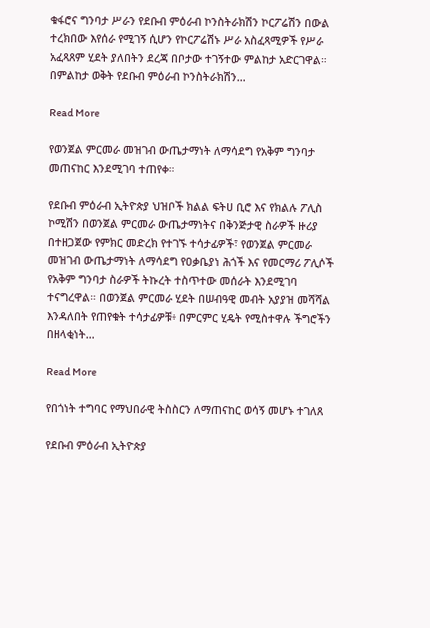ቁፋሮና ግንባታ ሥራን የደቡብ ምዕራብ ኮንስትራክሽን ኮርፖሬሽን በውል ተረክበው እየሰራ የሚገኝ ሲሆን የኮርፖሬሽኑ ሥራ አስፈጻሚዎች የሥራ አፈጻጸም ሂደት ያለበትን ደረጃ በቦታው ተገኝተው ምልከታ አድርገዋል። በምልከታ ወቅት የደቡብ ምዕራብ ኮንስትራክሽን…

Read More

የወንጀል ምርመራ መዝገብ ውጤታማነት ለማሳደግ የአቅም ግንባታ መጠናከር እንደሚገባ ተጠየቀ።

የደቡብ ምዕራብ ኢትዮጵያ ህዝቦች ክልል ፍትሀ ቢሮ እና የክልሉ ፖሊስ ኮሚሽን በወንጀል ምርመራ ውጤታማነትና በቅንጅታዊ ስራዎች ዙሪያ በተዘጋጀው የምክር መድረክ የተገኙ ተሳታፊዎች፣ የወንጀል ምርመራ መዝገብ ውጤታማነት ለማሳደግ የዐቃቤያነ ሕጎች እና የመርማሪ ፖሊሶች የአቅም ግንባታ ስራዎች ትኩረት ተስጥተው መሰራት እንደሚገባ ተናግረዋል። በወንጀል ምርመራ ሂደት በሠብዓዊ መብት አያያዝ መሻሻል እንዳለበት የጠየቁት ተሳታፊዎቹ፥ በምርምር ሂዴት የሚስተዋሉ ችግሮችን በዘላቂነት…

Read More

የበጎነት ተግባር የማህበራዊ ትስስርን ለማጠናከር ወሳኝ መሆኑ ተገለጸ

የደቡብ ምዕራብ ኢትዮጵያ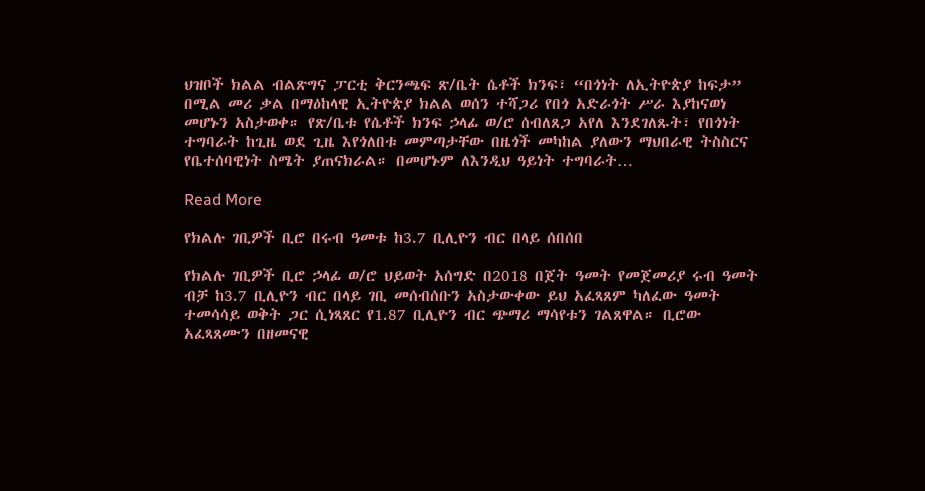ህዝቦች ክልል ብልጽግና ፓርቲ ቅርንጫፍ ጽ/ቤት ሴቶች ክንፍ፣ “በጎነት ለኢትዮጵያ ከፍታ” በሚል መሪ ቃል በማዕከላዊ ኢትዮጵያ ክልል ወሰን ተሻጋሪ የበጎ አድራጎት ሥራ እያከናወነ መሆኑን አስታወቀ። የጽ/ቤቱ የሴቶች ክንፍ ኃላፊ ወ/ሮ ሰብለጸጋ አየለ እንደገለጹት፣ የበጎነት ተግባራት ከጊዜ ወደ ጊዜ እየጎለበቱ መምጣታቸው በዜጎች መካከል ያለውን ማህበራዊ ትስስርና የቤተሰባዊነት ስሜት ያጠናክራል። በመሆኑም ለእንዲህ ዓይነት ተግባራት…

Read More

የክልሉ ገቢዎች ቢሮ በሩብ ዓመቱ ከ3.7 ቢሊዮን ብር በላይ ሰበሰበ

የክልሉ ገቢዎች ቢሮ ኃላፊ ወ/ሮ ህይወት አሰግድ በ2018 በጀት ዓመት የመጀመሪያ ሩብ ዓመት ብቻ ከ3.7 ቢሊዮን ብር በላይ ገቢ መሰብሰቡን አስታውቀው ይህ አፈጻጸም ካለፈው ዓመት ተመሳሳይ ወቅት ጋር ሲነጻጸር የ1.87 ቢሊዮን ብር ጭማሪ ማሳየቱን ገልጸዋል። ቢሮው አፈጻጸሙን በዘመናዊ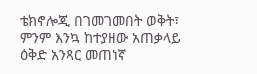ቴክኖሎጂ በገመገመበት ወቅት፣ ምንም እንኳ ከተያዘው አጠቃላይ ዕቅድ አንጻር መጠነኛ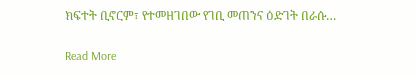ክፍተት ቢኖርም፣ የተመዘገበው የገቢ መጠንና ዕድገት በራሱ…

Read More